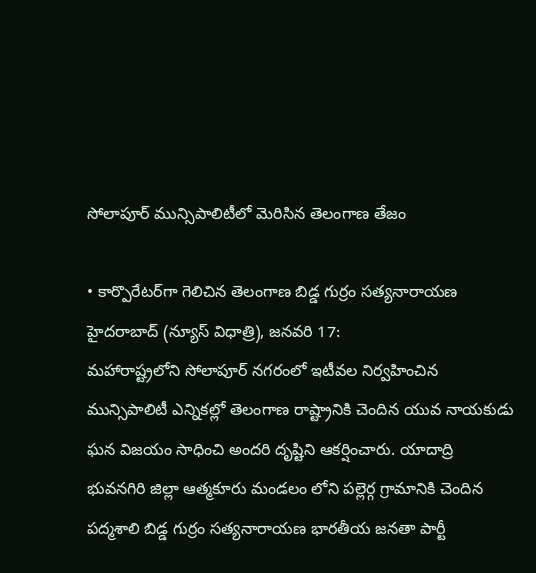సోలాపూర్ మున్సిపాలిటీలో మెరిసిన తెలంగాణ తేజం

• కార్పొరేటర్‌గా గెలిచిన తెలంగాణ బిడ్డ గుర్రం సత్యనారాయణ
హైదరాబాద్ (న్యూస్ విధాత్రి), జనవరి 17:
మహారాష్ట్రలోని సోలాపూర్ నగరంలో ఇటీవల నిర్వహించిన మున్సిపాలిటీ ఎన్నికల్లో తెలంగాణ రాష్ట్రానికి చెందిన యువ నాయకుడు ఘన విజయం సాధించి అందరి దృష్టిని ఆకర్షించారు. యాదాద్రి భువనగిరి జిల్లా ఆత్మకూరు మండలం లోని పల్లెర్గ గ్రామానికి చెందిన పద్మశాలి బిడ్డ గుర్రం సత్యనారాయణ భారతీయ జనతా పార్టీ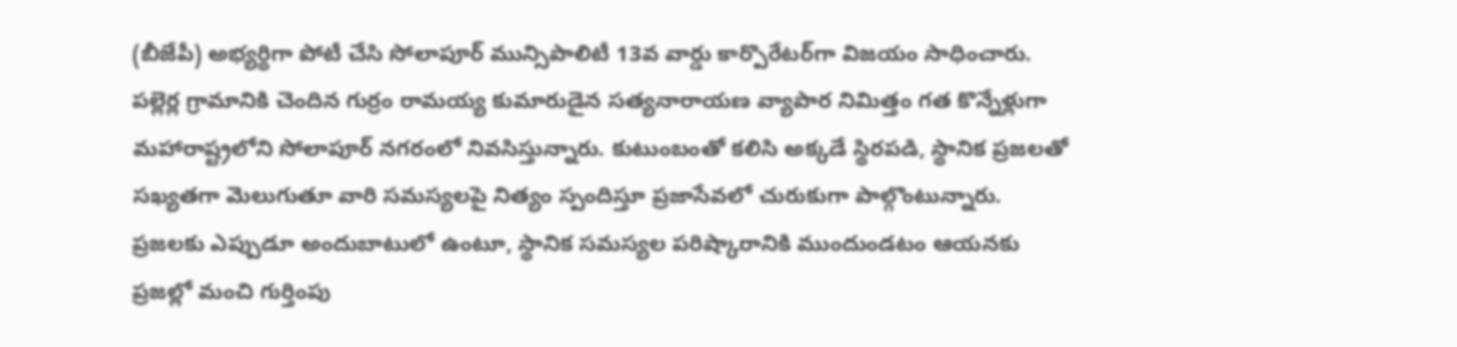(బీజేపీ) అభ్యర్థిగా పోటీ చేసి సోలాపూర్ మున్సిపాలిటీ 13వ వార్డు కార్పొరేటర్‌గా విజయం సాధించారు. పల్లెర్ల గ్రామానికి చెందిన గుర్రం రామయ్య కుమారుడైన సత్యనారాయణ వ్యాపార నిమిత్తం గత కొన్నేళ్లుగా మహారాష్ట్రలోని సోలాపూర్ నగరంలో నివసిస్తున్నారు. కుటుంబంతో కలిసి అక్కడే స్థిరపడి, స్థానిక ప్రజలతో సఖ్యతగా మెలుగుతూ వారి సమస్యలపై నిత్యం స్పందిస్తూ ప్రజాసేవలో చురుకుగా పాల్గొంటున్నారు. ప్రజలకు ఎప్పుడూ అందుబాటులో ఉంటూ, స్థానిక సమస్యల పరిష్కారానికి ముందుండటం ఆయనకు ప్రజల్లో మంచి గుర్తింపు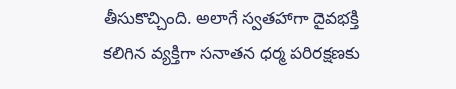తీసుకొచ్చింది. అలాగే స్వతహాగా దైవభక్తి కలిగిన వ్యక్తిగా సనాతన ధర్మ పరిరక్షణకు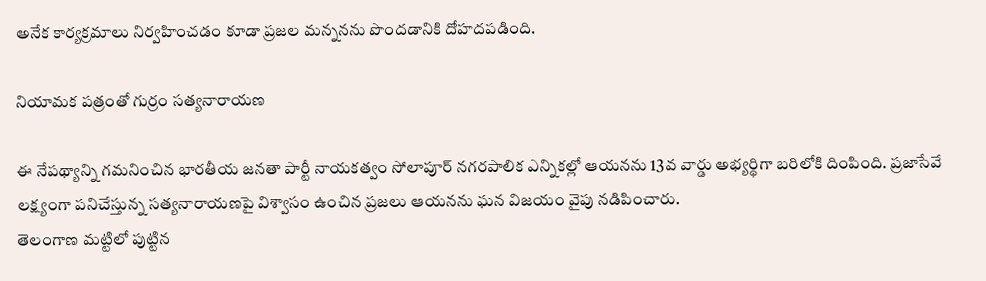అనేక కార్యక్రమాలు నిర్వహించడం కూడా ప్రజల మన్ననను పొందడానికి దోహదపడింది.

నియామక పత్రంతో గుర్రం సత్యనారాయణ

ఈ నేపథ్యాన్ని గమనించిన భారతీయ జనతా పార్టీ నాయకత్వం సోలాపూర్ నగరపాలిక ఎన్నికల్లో ఆయనను 13వ వార్డు అభ్యర్థిగా బరిలోకి దింపింది. ప్రజాసేవే లక్ష్యంగా పనిచేస్తున్న సత్యనారాయణపై విశ్వాసం ఉంచిన ప్రజలు ఆయనను ఘన విజయం వైపు నడిపించారు.
తెలంగాణ మట్టిలో పుట్టిన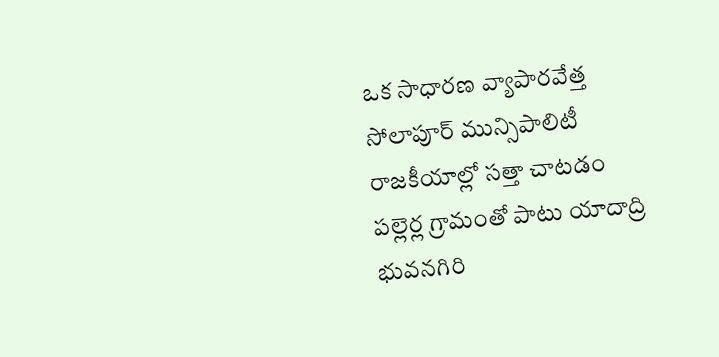ఒక సాధారణ వ్యాపారవేత్త సోలాపూర్ మున్సిపాలిటీ రాజకీయాల్లో సత్తా చాటడం పల్లెర్ల గ్రామంతో పాటు యాదాద్రి భువనగిరి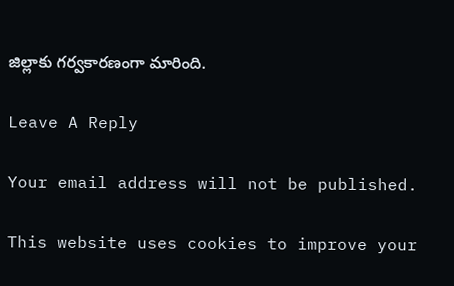జిల్లాకు గర్వకారణంగా మారింది.

Leave A Reply

Your email address will not be published.

This website uses cookies to improve your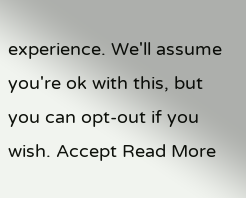experience. We'll assume you're ok with this, but you can opt-out if you wish. Accept Read More